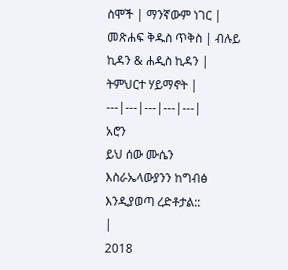ስሞች | ማንኛውም ነገር | መጽሐፍ ቅዱስ ጥቅስ | ብሉይ ኪዳን & ሐዲስ ኪዳን | ትምህርተ ሃይማኖት |
---|---|---|---|---|
አሮን
ይህ ሰው ሙሴን እስራኤላውያንን ከግብፅ እንዲያወጣ ረድቶታል::
|
2018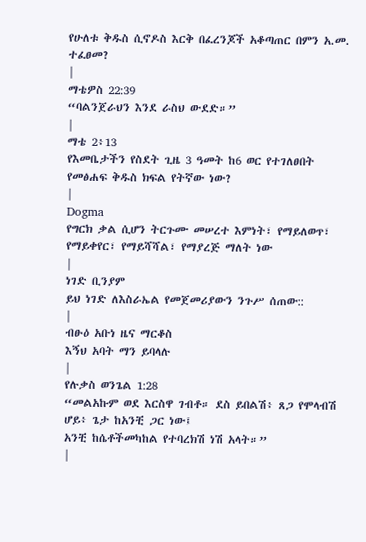የሁለቱ ቅዱስ ሲኖዶስ እርቅ በፈረንጆች አቆጣጠር በምን አ.መ. ተፈፀመ?
|
ማቴዎስ 22:39
“ባልንጀራህን እንደ ራስህ ውደድ።”
|
ማቴ 2፥13
የእመቤታችን የስደት ጊዜ 3 ዓመት ከ6 ወር የተገለፀበት የመፅሐፍ ቅዱስ ክፍል የትኛው ነው?
|
Dogma
የግርክ ቃል ሲሆን ትርጉሙ መሠረተ እምነት፣ የማይለወጥ፣ የማይቀየር፣ የማይሻሻል፣ የማያረጅ ማለት ነው
|
ነገድ ቢንያም
ይህ ነገድ ለእስራኤል የመጀመሪያውን ንጉሥ ሰጠው::
|
ብፁዕ አቡነ ዜና ማርቆስ
እኝህ አባት ማን ይባላሉ
|
የሉቃስ ወንጌል 1:28
“መልአኩም ወደ እርስዋ ገብቶ። ደስ ይበልሽ፥ ጸጋ የሞላብሽ ሆይ፥ ጌታ ከአንቺ ጋር ነው፤
አንቺ ከሴቶችመካከል የተባረክሽ ነሽ አላት።”
|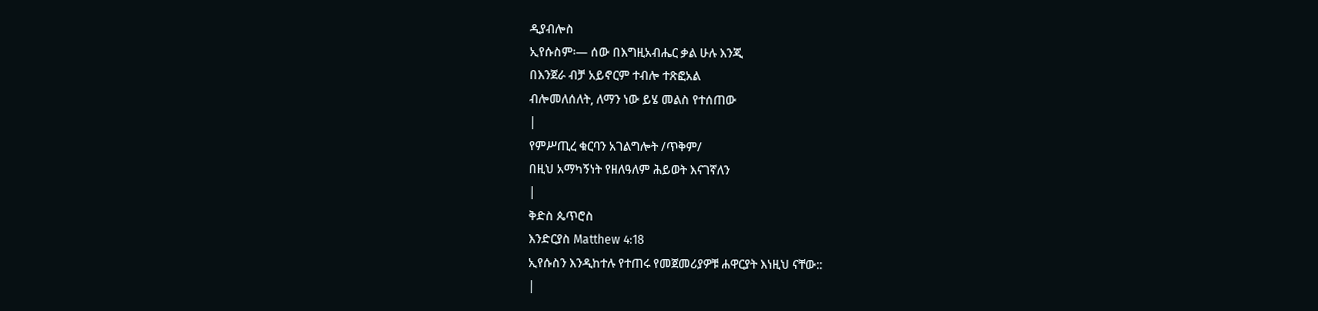ዲያብሎስ
ኢየሱስም፡— ሰው በእግዚአብሔር ቃል ሁሉ እንጂ
በእንጀራ ብቻ አይኖርም ተብሎ ተጽፎአል
ብሎመለሰለት, ለማን ነው ይሄ መልስ የተሰጠው
|
የምሥጢረ ቁርባን አገልግሎት /ጥቅም/
በዚህ አማካኝነት የዘለዓለም ሕይወት እናገኛለን
|
ቅድስ ጴጥሮስ
እንድርያስ Matthew 4:18
ኢየሱስን እንዲከተሉ የተጠሩ የመጀመሪያዎቹ ሐዋርያት እነዚህ ናቸው::
|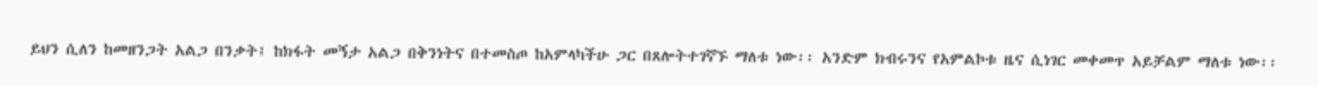ይህን ሲለን ከመዘንጋት አልጋ በንቃት፤ ከክፋት መኝታ አልጋ በቅንነትና በተመስጦ ከአምላካችሁ ጋር በጸሎትተገኛኙ ማለቱ ነው፡፡ አንድም ክብሩንና የአምልኮቱ ዜና ሲነገር መቀመጥ አይቻልም ማለቱ ነው፡፡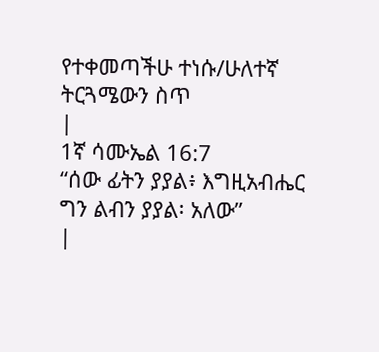የተቀመጣችሁ ተነሱ/ሁለተኛ
ትርጓሜውን ስጥ
|
1ኛ ሳሙኤል 16:7
“ሰው ፊትን ያያል፥ እግዚአብሔር ግን ልብን ያያል፡ አለው”
|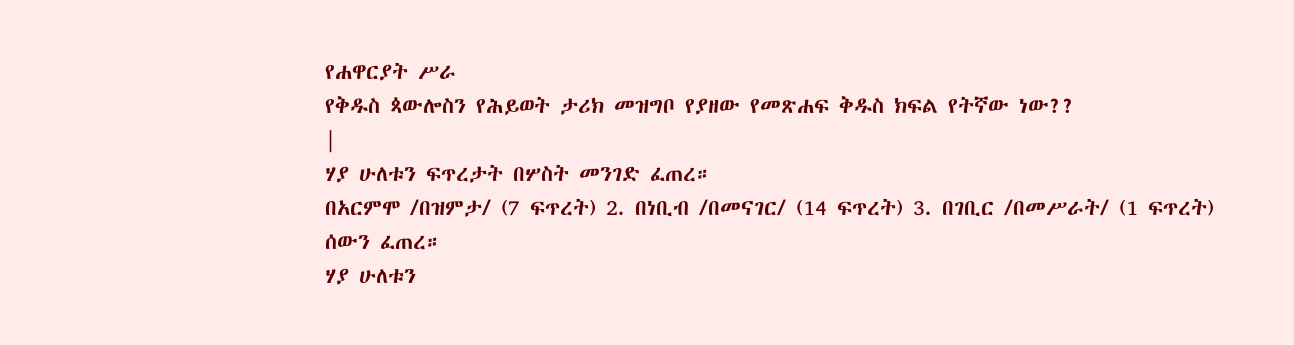የሐዋርያት ሥራ
የቅዱስ ጳውሎስን የሕይወት ታሪክ መዝግቦ የያዘው የመጽሐፍ ቅዱስ ክፍል የትኛው ነው??
|
ሃያ ሁለቱን ፍጥረታት በሦስት መንገድ ፈጠረ።
በአርምሞ /በዝምታ/ (7 ፍጥረት) 2. በነቢብ /በመናገር/ (14 ፍጥረት) 3. በገቢር /በመሥራት/ (1 ፍጥረት) ሰውን ፈጠረ።
ሃያ ሁለቱን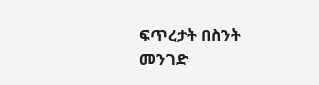ፍጥረታት በስንት መንገድ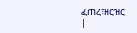ፈጠረ፣ዘርዝር
|